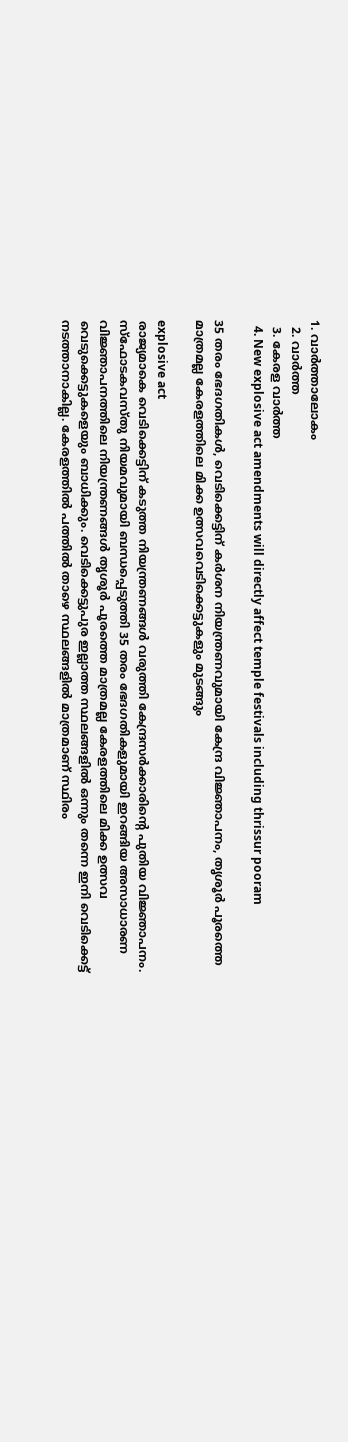1. വാര്‍ത്താലോകം
  2. വാര്‍ത്ത
  3. കേരള വാര്‍ത്ത
  4. New explosive act amendments will directly affect temple festivals including thrissur pooram

35 തരം ഭേദഗതികൾ, വെടിക്കെട്ടിന് കർശന നിയന്ത്രണവുമായി കേന്ദ്ര വിജ്ഞാപനം, തൃശൂർ പൂരത്തെ മാത്രമല്ല കേരളത്തിലെ മിക്ക ഉത്സവവെടിക്കെട്ടുകളും മുടങ്ങും

explosive act
രാജ്യമാകെ വെടിക്കെട്ടിന് കടുത്ത നിയന്ത്രണങ്ങള്‍ വരുത്തി കേന്ദ്രസര്‍ക്കാരിന്റെ പുതിയ വിജ്ഞാപനം. സ്‌ഫോടകവസ്തു നിയമവുമായി ബന്ധപ്പെടുത്തി 35 തരം ഭേദഗതികളുമായി ഇറങ്ങിയ അസാധാരണ വിജ്ഞാപനത്തിലെ നിയന്ത്രണങ്ങള്‍ തൃശൂര്‍ പൂരത്തെ മാത്രമല്ല കേരളത്തിലെ മിക്ക ഉത്സവ വെടുക്കെട്ടുകളെയും ബാധിക്കും. വെടിക്കെട്ടുപുര ഇല്ലാത്ത സ്ഥലങ്ങളില്‍ ഒന്നും തന്നെ ഇനി വെടിക്കെട്ട് നടത്താനാകില്ല. കേരളത്തില്‍ പത്തില്‍ താഴെ സ്ഥലങ്ങളില്‍ മാത്രമാണ് സ്ഥിരം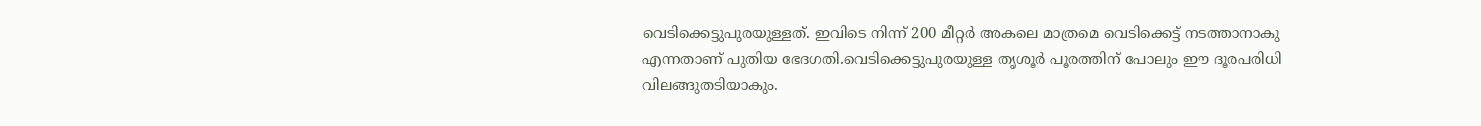വെടിക്കെട്ടുപുരയുള്ളത്. ഇവിടെ നിന്ന് 200 മീറ്റര്‍ അകലെ മാത്രമെ വെടിക്കെട്ട് നടത്താനാകു എന്നതാണ് പുതിയ ഭേദഗതി.വെടിക്കെട്ടുപുരയുള്ള തൃശൂര്‍ പൂരത്തിന് പോലും ഈ ദൂരപരിധി വിലങ്ങുതടിയാകും.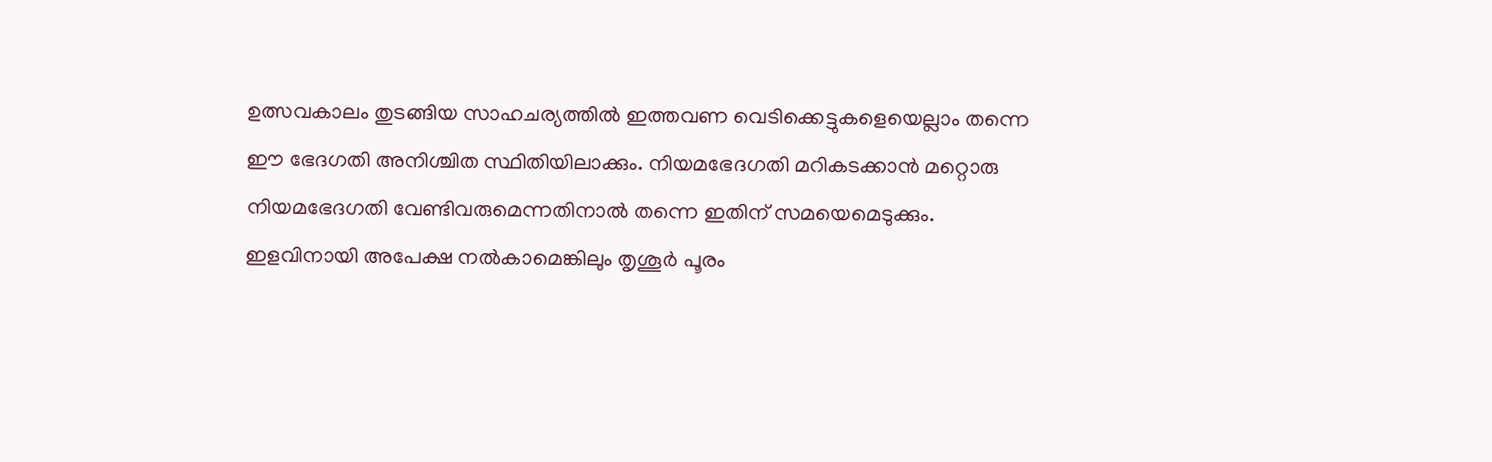ഉത്സവകാലം തുടങ്ങിയ സാഹചര്യത്തില്‍ ഇത്തവണ വെടിക്കെട്ടുകളെയെല്ലാം തന്നെ ഈ ഭേദഗതി അനിശ്ചിത സ്ഥിതിയിലാക്കും. നിയമഭേദഗതി മറികടക്കാന്‍ മറ്റൊരു നിയമഭേദഗതി വേണ്ടിവരുമെന്നതിനാല്‍ തന്നെ ഇതിന് സമയെമെടുക്കും. ഇളവിനായി അപേക്ഷ നല്‍കാമെങ്കിലും തൃശൂര്‍ പൂരം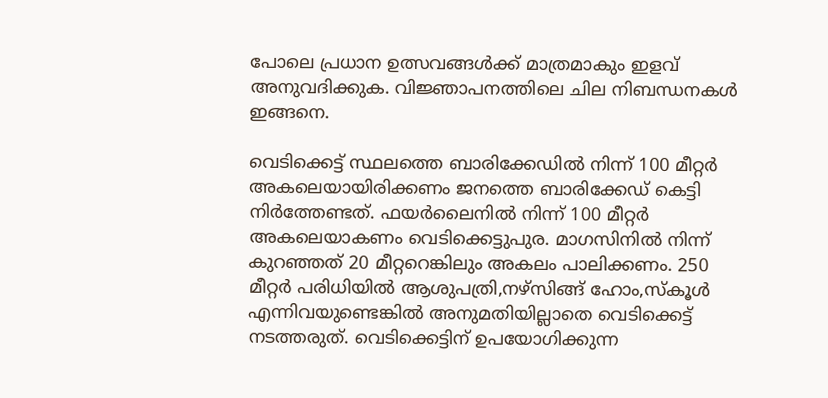പോലെ പ്രധാന ഉത്സവങ്ങള്‍ക്ക് മാത്രമാകും ഇളവ് അനുവദിക്കുക. വിജ്ഞാപനത്തിലെ ചില നിബന്ധനകള്‍ ഇങ്ങനെ.

വെടിക്കെട്ട് സ്ഥലത്തെ ബാരിക്കേഡില്‍ നിന്ന് 100 മീറ്റര്‍ അകലെയായിരിക്കണം ജനത്തെ ബാരിക്കേഡ് കെട്ടി നിര്‍ത്തേണ്ടത്. ഫയര്‍ലൈനില്‍ നിന്ന് 100 മീറ്റര്‍ അകലെയാകണം വെടിക്കെട്ടുപുര. മാഗസിനില്‍ നിന്ന് കുറഞ്ഞത് 20 മീറ്ററെങ്കിലും അകലം പാലിക്കണം. 250 മീറ്റര്‍ പരിധിയില്‍ ആശുപത്രി,നഴ്‌സിങ്ങ് ഹോം,സ്‌കൂള്‍ എന്നിവയുണ്ടെങ്കില്‍ അനുമതിയില്ലാതെ വെടിക്കെട്ട് നടത്തരുത്. വെടിക്കെട്ടിന് ഉപയോഗിക്കുന്ന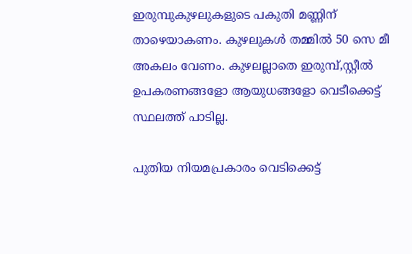ഇരുമ്പുകുഴലുകളുടെ പകുതി മണ്ണിന് താഴെയാകണം. കുഴലുകള്‍ തമ്മില്‍ 50 സെ മീ അകലം വേണം. കുഴലല്ലാതെ ഇരുമ്പ്,സ്റ്റീല്‍ ഉപകരണങ്ങളോ ആയുധങ്ങളോ വെടീക്കെട്ട് സ്ഥലത്ത് പാടില്ല.

പുതിയ നിയമപ്രകാരം വെടിക്കെട്ട്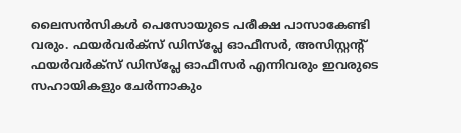ലൈസന്‍സികള്‍ പെസോയുടെ പരീക്ഷ പാസാകേണ്ടി വരും. ഫയര്‍വര്‍ക്‌സ് ഡിസ്‌പ്ലേ ഓഫീസര്‍, അസിസ്റ്റന്റ് ഫയര്‍വര്‍ക്‌സ് ഡിസ്‌പ്ലേ ഓഫീസര്‍ എന്നിവരും ഇവരുടെ സഹായികളും ചേര്‍ന്നാകും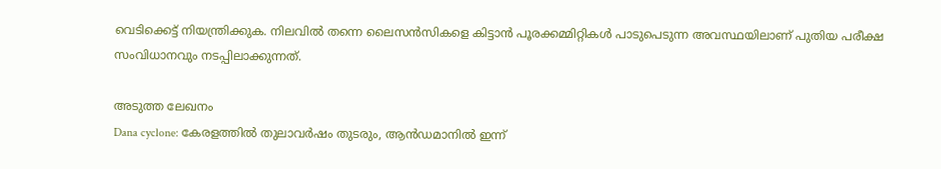വെടിക്കെട്ട് നിയന്ത്രിക്കുക. നിലവില്‍ തന്നെ ലൈസന്‍സികളെ കിട്ടാന്‍ പൂരക്കമ്മിറ്റികള്‍ പാടുപെടുന്ന അവസ്ഥയിലാണ് പുതിയ പരീക്ഷ സംവിധാനവും നടപ്പിലാക്കുന്നത്.

അടുത്ത ലേഖനം
Dana cyclone: കേരളത്തിൽ തുലാവർഷം തുടരും, ആൻഡമാനിൽ ഇന്ന്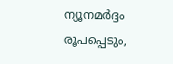ന്യൂനമർദ്ദം രൂപപ്പെടും,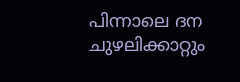പിന്നാലെ ദന ചുഴലിക്കാറ്റും